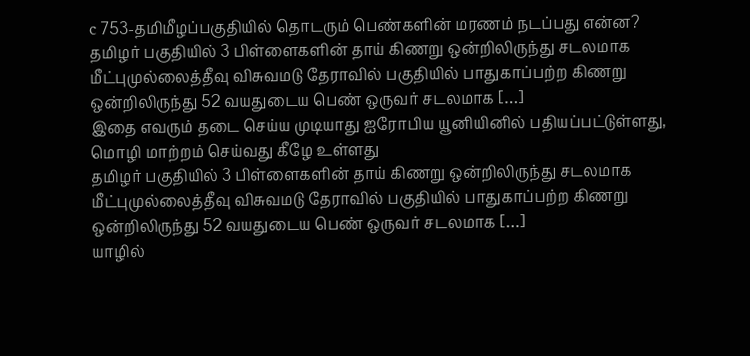c 753-தமிமீழப்பகுதியில் தொடரும் பெண்களின் மரணம் நடப்பது என்ன?
தமிழர் பகுதியில் 3 பிள்ளைகளின் தாய் கிணறு ஒன்றிலிருந்து சடலமாக மீட்புமுல்லைத்தீவு விசுவமடு தேராவில் பகுதியில் பாதுகாப்பற்ற கிணறு ஒன்றிலிருந்து 52 வயதுடைய பெண் ஒருவர் சடலமாக […]
இதை எவரும் தடை செய்ய முடியாது ஐரோபிய யூனியினில் பதியப்பட்டுள்ளது,
மொழி மாற்றம் செய்வது கீழே உள்ளது
தமிழர் பகுதியில் 3 பிள்ளைகளின் தாய் கிணறு ஒன்றிலிருந்து சடலமாக மீட்புமுல்லைத்தீவு விசுவமடு தேராவில் பகுதியில் பாதுகாப்பற்ற கிணறு ஒன்றிலிருந்து 52 வயதுடைய பெண் ஒருவர் சடலமாக […]
யாழில்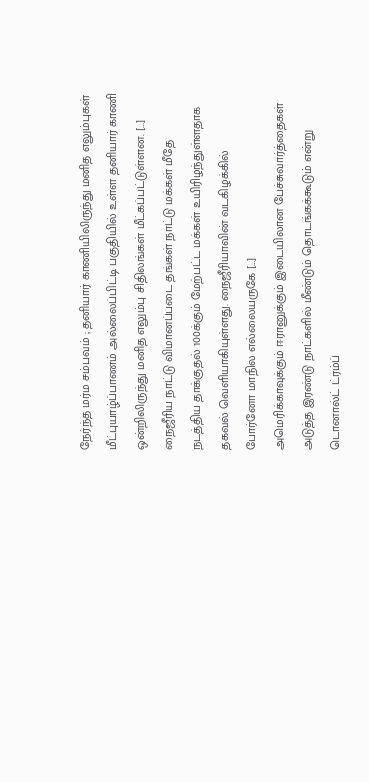நேர்ந்த மர்ம சம்பவம் ; தனியார் காணியிலிருந்து மனித எலும்புகள் மீட்புயாழ்ப்பாணம் அல்லைப்பிட்டி பகுதியில் உள்ள தனியார் காணி ஒன்றிலிருந்து மனித எலும்பு சிதிலங்கள் மீட்கப்பட்டுள்ளன. […]
நைஜீரிய நாட்டு விமானப்படை தங்கள் நாட்டு மக்கள் மீதே நடத்திய தாக்குதல் 100க்கும் மேற்பட்ட மக்கள் உயிரிழந்துள்ளதாக தகவல் வெளியாகியுள்ளது. நைஜீரியாவின் வடகிழக்கில் போர்னோ மாநில எல்லையருகே […]
அமெரிக்காவுக்கும் ஈரானுக்கும் இடையிலான பேச்சுவார்த்தைகள் அடுத்த இரண்டு நாட்களில் மீண்டும் தொடங்கக்கூடும் என்று டொனால்ட் ட்ரம்ப்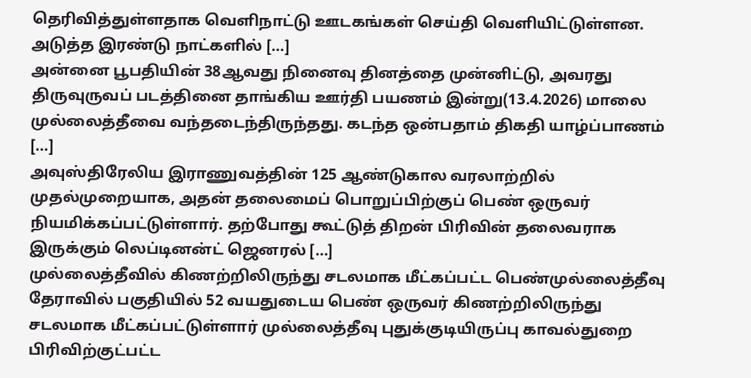தெரிவித்துள்ளதாக வெளிநாட்டு ஊடகங்கள் செய்தி வெளியிட்டுள்ளன. அடுத்த இரண்டு நாட்களில் […]
அன்னை பூபதியின் 38ஆவது நினைவு தினத்தை முன்னிட்டு, அவரது திருவுருவப் படத்தினை தாங்கிய ஊர்தி பயணம் இன்று(13.4.2026) மாலை முல்லைத்தீவை வந்தடைந்திருந்தது. கடந்த ஒன்பதாம் திகதி யாழ்ப்பாணம் […]
அவுஸ்திரேலிய இராணுவத்தின் 125 ஆண்டுகால வரலாற்றில் முதல்முறையாக, அதன் தலைமைப் பொறுப்பிற்குப் பெண் ஒருவர் நியமிக்கப்பட்டுள்ளார். தற்போது கூட்டுத் திறன் பிரிவின் தலைவராக இருக்கும் லெப்டினன்ட் ஜெனரல் […]
முல்லைத்தீவில் கிணற்றிலிருந்து சடலமாக மீட்கப்பட்ட பெண்முல்லைத்தீவு தேராவில் பகுதியில் 52 வயதுடைய பெண் ஒருவர் கிணற்றிலிருந்து சடலமாக மீட்கப்பட்டுள்ளார் முல்லைத்தீவு புதுக்குடியிருப்பு காவல்துறை பிரிவிற்குட்பட்ட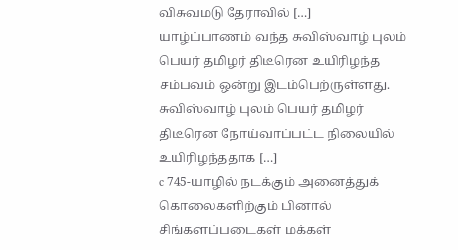விசுவமடு தேராவில் […]
யாழ்ப்பாணம் வந்த சுவிஸ்வாழ் புலம் பெயர் தமிழர் திடீரென உயிரிழந்த சம்பவம் ஒன்று இடம்பெற்ருள்ளது. சுவிஸ்வாழ் புலம் பெயர் தமிழர் திடீரென நோய்வாப்பட்ட நிலையில் உயிரிழந்ததாக […]
c 745-யாழில் நடக்கும் அனைத்துக் கொலைகளிற்கும் பினால் சிங்களப்படைகள் மக்கள்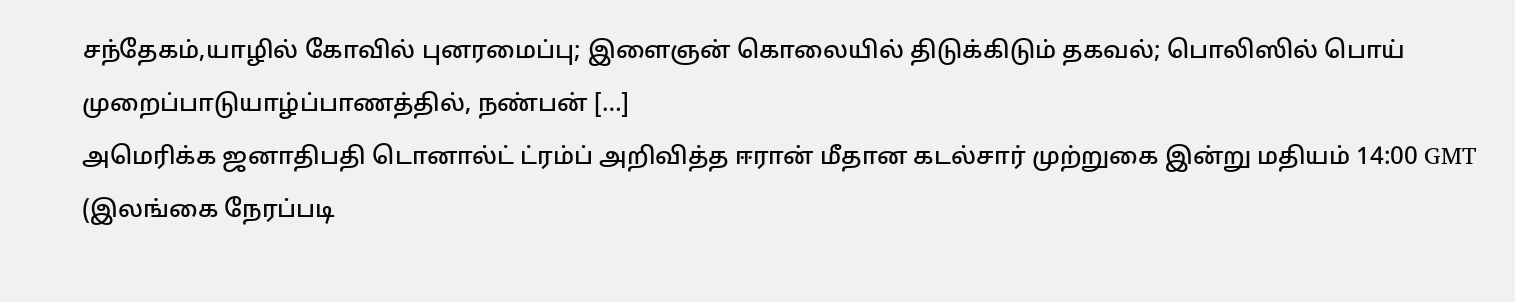சந்தேகம்,யாழில் கோவில் புனரமைப்பு; இளைஞன் கொலையில் திடுக்கிடும் தகவல்; பொலிஸில் பொய் முறைப்பாடுயாழ்ப்பாணத்தில், நண்பன் […]
அமெரிக்க ஜனாதிபதி டொனால்ட் ட்ரம்ப் அறிவித்த ஈரான் மீதான கடல்சார் முற்றுகை இன்று மதியம் 14:00 GMT (இலங்கை நேரப்படி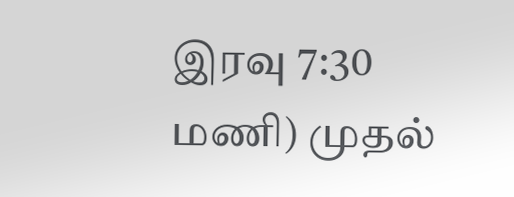இரவு 7:30 மணி) முதல்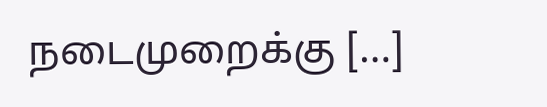நடைமுறைக்கு […]